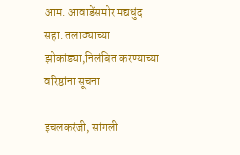आम. आवाडेंसमोर मद्यधुंद सहा. तलाठ्याच्या झोकांड्या,निलंबित करण्याच्या वरिष्ठांना सूचना

इचलकरंजी, सांगली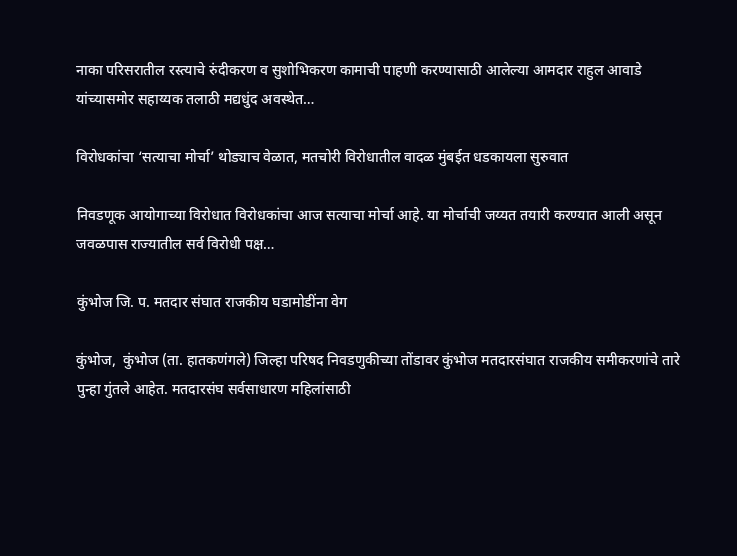नाका परिसरातील रस्त्याचे रुंदीकरण व सुशोभिकरण कामाची पाहणी करण्यासाठी आलेल्या आमदार राहुल आवाडे यांच्यासमोर सहाय्यक तलाठी मद्यधुंद अवस्थेत…

विरोधकांचा ‘सत्याचा मोर्चा’ थोड्याच वेळात, मतचोरी विरोधातील वादळ मुंबईत धडकायला सुरुवात

निवडणूक आयोगाच्या विरोधात विरोधकांचा आज सत्याचा मोर्चा आहे. या मोर्चाची जय्यत तयारी करण्यात आली असून जवळपास राज्यातील सर्व विरोधी पक्ष…

कुंभोज जि. प. मतदार संघात राजकीय घडामोडींना वेग

कुंभोज,  कुंभोज (ता. हातकणंगले) जिल्हा परिषद निवडणुकीच्या तोंडावर कुंभोज मतदारसंघात राजकीय समीकरणांचे तारे पुन्हा गुंतले आहेत. मतदारसंघ सर्वसाधारण महिलांसाठी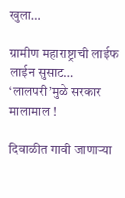खुला…

ग्रामीण महाराष्ट्राची लाईफ लाईन सुसाट… ‘लालपरी’मुळे सरकार मालामाल !

दिवाळीत गावी जाणाऱ्या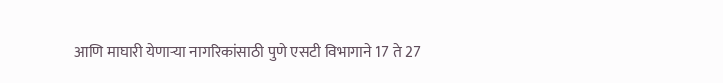आणि माघारी येणाऱ्या नागरिकांसाठी पुणे एसटी विभागाने 17 ते 27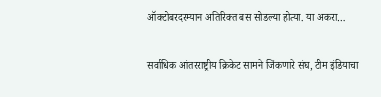ऑक्टोबरदरम्यान अतिरिक्त बस सोडल्या होत्या. या अकरा…

सर्वाधिक आंतरराष्ट्रीय क्रिकेट सामने जिंकणारे संघ, टीम इंडियाचा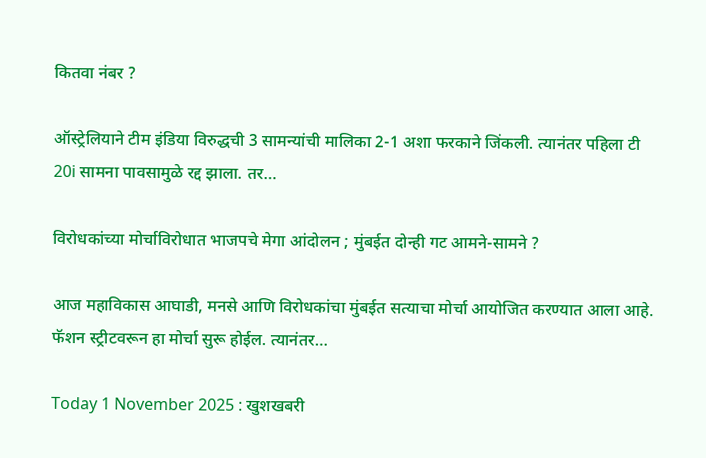कितवा नंबर ?

ऑस्ट्रेलियाने टीम इंडिया विरुद्धची 3 सामन्यांची मालिका 2-1 अशा फरकाने जिंकली. त्यानंतर पहिला टी 20i सामना पावसामुळे रद्द झाला. तर…

विरोधकांच्या मोर्चाविरोधात भाजपचे मेगा आंदोलन ; मुंबईत दोन्ही गट आमने-सामने ?

आज महाविकास आघाडी, मनसे आणि विरोधकांचा मुंबईत सत्याचा मोर्चा आयोजित करण्यात आला आहे. फॅशन स्ट्रीटवरून हा मोर्चा सुरू होईल. त्यानंतर…

Today 1 November 2025 : खुशखबरी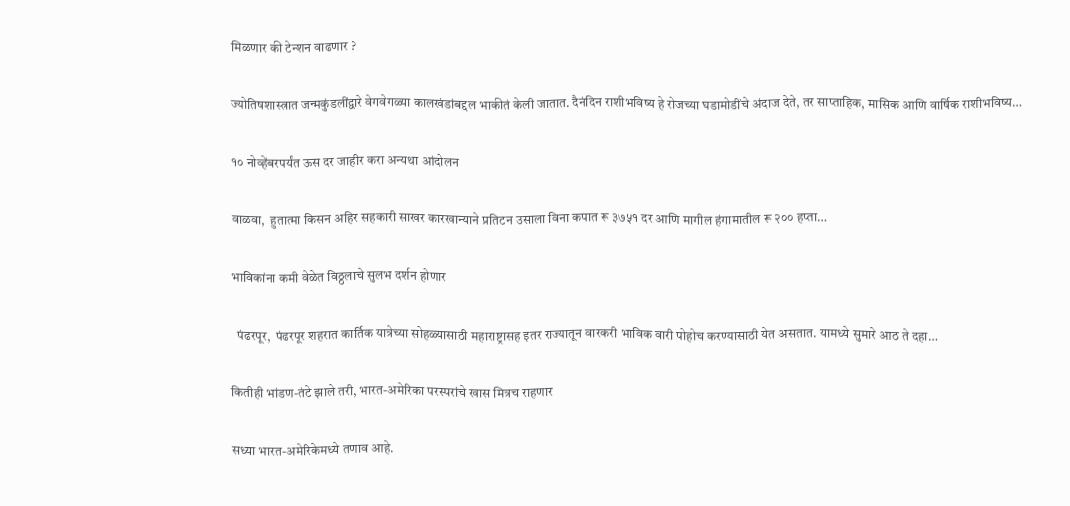मिळणार की टेन्शन वाढणार ?

ज्योतिषशास्त्रात जन्मकुंडलींद्वारे वेगवेगळ्या कालखंडांबद्दल भाकीतं केली जातात. दैनंदिन राशीभविष्य हे रोजच्या घडामोडींचे अंदाज देते, तर साप्ताहिक, मासिक आणि वार्षिक राशीभविष्य…

१० नोव्हेंबरपर्यंत ऊस दर जाहीर करा अन्यथा आंदोलन

वाळवा,  हुतात्मा किसन अहिर सहकारी साखर कारखान्याने प्रतिटन उसाला विना कपात रू ३७५१ दर आणि मागील हंगामातील रू २०० हप्ता…

भाविकांना कमी वेळेत विठ्ठलाचे सुलभ दर्शन होणार

  पंढरपूर,  पंढरपूर शहरात कार्तिक यात्रेच्या सोहळ्यासाठी महाराष्ट्रासह इतर राज्यातून वारकरी भाविक वारी पोहोच करण्यासाठी येत असतात. यामध्ये सुमारे आठ ते दहा…

कितीही भांडण-तंटे झाले तरी, भारत-अमेरिका परस्परांचे खास मित्रच राहणार

सध्या भारत-अमेरिकेमध्ये तणाव आहे.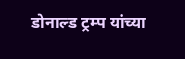डोनाल्ड ट्रम्प यांच्या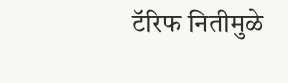टॅरिफ नितीमुळे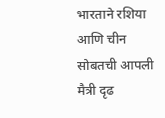भारताने रशिया आणि चीन सोबतची आपली मैत्री दृढ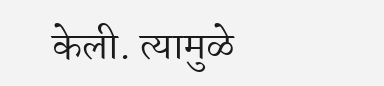केली. त्यामुळे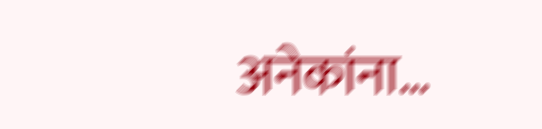अनेकांना…